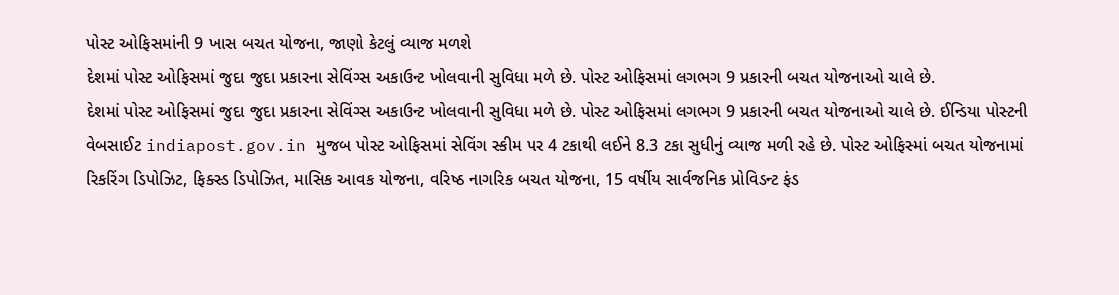પોસ્ટ ઓફિસમાંની 9 ખાસ બચત યોજના, જાણો કેટલું વ્યાજ મળશે
દેશમાં પોસ્ટ ઓફિસમાં જુદા જુદા પ્રકારના સેવિંગ્સ અકાઉન્ટ ખોલવાની સુવિધા મળે છે. પોસ્ટ ઓફિસમાં લગભગ 9 પ્રકારની બચત યોજનાઓ ચાલે છે.
દેશમાં પોસ્ટ ઓફિસમાં જુદા જુદા પ્રકારના સેવિંગ્સ અકાઉન્ટ ખોલવાની સુવિધા મળે છે. પોસ્ટ ઓફિસમાં લગભગ 9 પ્રકારની બચત યોજનાઓ ચાલે છે. ઈન્ડિયા પોસ્ટની વેબસાઈટ indiapost.gov.in મુજબ પોસ્ટ ઓફિસમાં સેવિંગ સ્કીમ પર 4 ટકાથી લઈને 8.3 ટકા સુધીનું વ્યાજ મળી રહે છે. પોસ્ટ ઓફિસ્માં બચત યોજનામાં રિકરિંગ ડિપોઝિટ, ફિક્સ્ડ ડિપોઝિત, માસિક આવક યોજના, વરિષ્ઠ નાગરિક બચત યોજના, 15 વર્ષીય સાર્વજનિક પ્રોવિડન્ટ ફંડ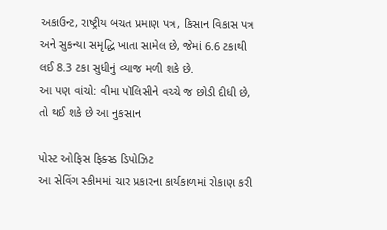અકાઉન્ટ, રાષ્ટ્રીય બચત પ્રમાણ પત્ર, કિસાન વિકાસ પત્ર અને સુકન્યા સમૃદ્ધિ ખાતા સામેલ છે, જેમાં 6.6 ટકાથી લઈ 8.3 ટકા સુધીનું વ્યાજ મળી શકે છે.
આ પણ વાંચો: વીમા પૉલિસીને વચ્ચે જ છોડી દીધી છે, તો થઈ શકે છે આ નુકસાન

પોસ્ટ ઓફિસ ફિક્સ્ડ ડિપોઝિટ
આ સેવિંગ સ્કીમમાં ચાર પ્રકારના કાર્યકાળમાં રોકાણ કરી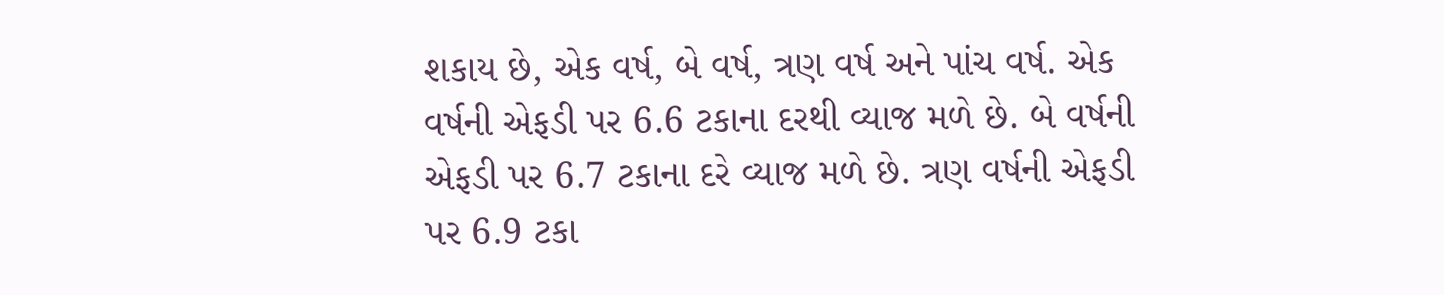શકાય છે, એક વર્ષ, બે વર્ષ, ત્રણ વર્ષ અને પાંચ વર્ષ. એક વર્ષની એફડી પર 6.6 ટકાના દરથી વ્યાજ મળે છે. બે વર્ષની એફડી પર 6.7 ટકાના દરે વ્યાજ મળે છે. ત્રણ વર્ષની એફડી પર 6.9 ટકા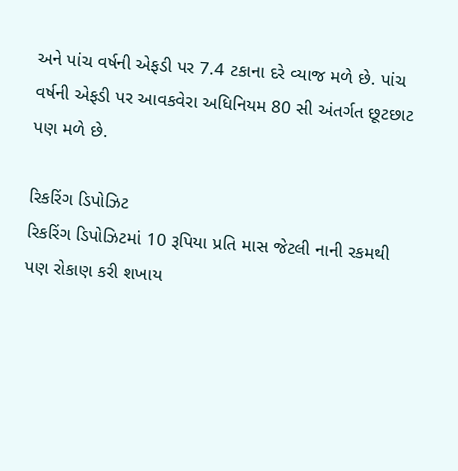અને પાંચ વર્ષની એફડી પર 7.4 ટકાના દરે વ્યાજ મળે છે. પાંચ વર્ષની એફડી પર આવકવેરા અધિનિયમ 80 સી અંતર્ગત છૂટછાટ પણ મળે છે.

રિકરિંગ ડિપોઝિટ
રિકરિંગ ડિપોઝિટમાં 10 રૂપિયા પ્રતિ માસ જેટલી નાની રકમથી પણ રોકાણ કરી શખાય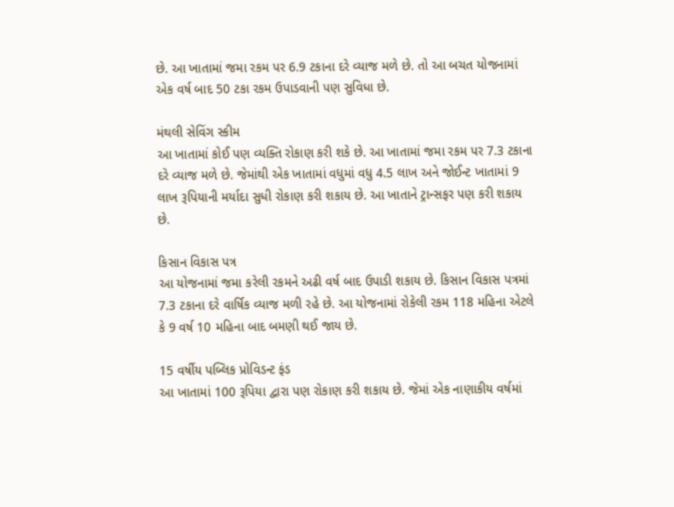છે. આ ખાતામાં જમા રકમ પર 6.9 ટકાના દરે વ્યાજ મળે છે. તો આ બચત યોજનામાં એક વર્ષ બાદ 50 ટકા રકમ ઉપાડવાની પણ સુવિધા છે.

મંથલી સેવિંગ સ્કીમ
આ ખાતામાં કોઈ પણ વ્યક્તિ રોકાણ કરી શકે છે. આ ખાતામાં જમા રકમ પર 7.3 ટકાના દરે વ્યાજ મળે છે. જેમાંથી એક ખાતામાં વધુમાં વધુ 4.5 લાખ અને જોઈન્ટ ખાતામાં 9 લાખ રૂપિયાની મર્યાદા સુધી રોકાણ કરી શકાય છે. આ ખાતાને ટ્રાન્સફર પણ કરી શકાય છે.

કિસાન વિકાસ પત્ર
આ યોજનામાં જમા કરેલી રકમને અઢી વર્ષ બાદ ઉપાડી શકાય છે. કિસાન વિકાસ પત્રમાં 7.3 ટકાના દરે વાર્ષિક વ્યાજ મળી રહે છે. આ યોજનામાં રોકેલી રકમ 118 મહિના એટલે કે 9 વર્ષ 10 મહિના બાદ બમણી થઈ જાય છે.

15 વર્ષીય પબ્લિક પ્રોવિડન્ટ ફંડ
આ ખાતામાં 100 રૂપિયા દ્વારા પણ રોકાણ કરી શકાય છે. જેમાં એક નાણાકીય વર્ષમાં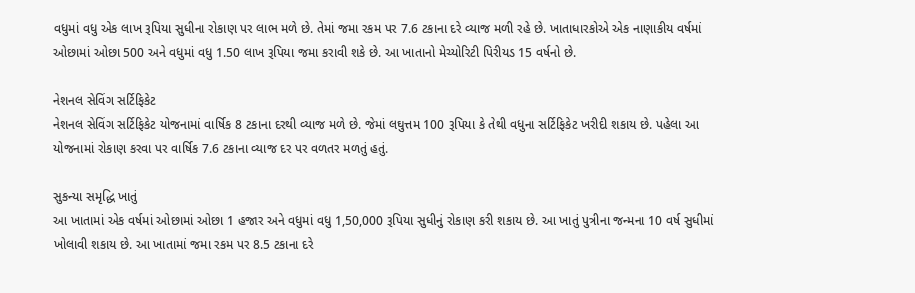વધુમાં વધુ એક લાખ રૂપિયા સુધીના રોકાણ પર લાભ મળે છે. તેમાં જમા રકમ પર 7.6 ટકાના દરે વ્યાજ મળી રહે છે. ખાતાધારકોએ એક નાણાકીય વર્ષમાં ઓછામાં ઓછા 500 અને વધુમાં વધુ 1.50 લાખ રૂપિયા જમા કરાવી શકે છે. આ ખાતાનો મેચ્યોરિટી પિરીયડ 15 વર્ષનો છે.

નેશનલ સેવિંગ સર્ટિફિકેટ
નેશનલ સેવિંગ સર્ટિફિકેટ યોજનામાં વાર્ષિક 8 ટકાના દરથી વ્યાજ મળે છે. જેમાં લઘુત્તમ 100 રૂપિયા કે તેથી વધુના સર્ટિફિકેટ ખરીદી શકાય છે. પહેલા આ યોજનામાં રોકાણ કરવા પર વાર્ષિક 7.6 ટકાના વ્યાજ દર પર વળતર મળતું હતું.

સુકન્યા સમૃદ્ધિ ખાતું
આ ખાતામાં એક વર્ષમાં ઓછામાં ઓછા 1 હજાર અને વધુમાં વધુ 1,50,000 રૂપિયા સુધીનું રોકાણ કરી શકાય છે. આ ખાતું પુત્રીના જન્મના 10 વર્ષ સુધીમાં ખોલાવી શકાય છે. આ ખાતામાં જમા રકમ પર 8.5 ટકાના દરે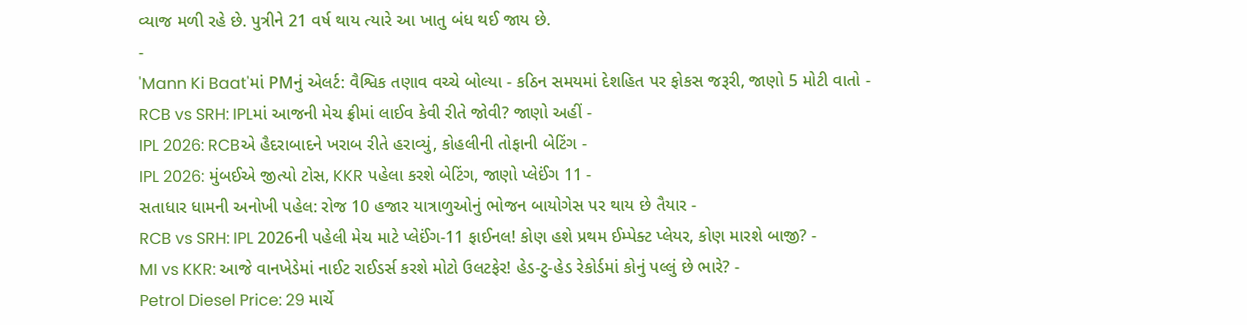વ્યાજ મળી રહે છે. પુત્રીને 21 વર્ષ થાય ત્યારે આ ખાતુ બંધ થઈ જાય છે.
-
'Mann Ki Baat'માં PMનું એલર્ટ: વૈશ્વિક તણાવ વચ્ચે બોલ્યા - કઠિન સમયમાં દેશહિત પર ફોકસ જરૂરી, જાણો 5 મોટી વાતો -
RCB vs SRH: IPLમાં આજની મેચ ફ્રીમાં લાઈવ કેવી રીતે જોવી? જાણો અહીં -
IPL 2026: RCBએ હૈદરાબાદને ખરાબ રીતે હરાવ્યું, કોહલીની તોફાની બેટિંગ -
IPL 2026: મુંબઈએ જીત્યો ટોસ, KKR પહેલા કરશે બેટિંગ, જાણો પ્લેઈંગ 11 -
સતાધાર ધામની અનોખી પહેલ: રોજ 10 હજાર યાત્રાળુઓનું ભોજન બાયોગેસ પર થાય છે તૈયાર -
RCB vs SRH: IPL 2026ની પહેલી મેચ માટે પ્લેઈંગ-11 ફાઈનલ! કોણ હશે પ્રથમ ઈમ્પેક્ટ પ્લેયર, કોણ મારશે બાજી? -
MI vs KKR: આજે વાનખેડેમાં નાઈટ રાઈડર્સ કરશે મોટો ઉલટફેર! હેડ-ટુ-હેડ રેકોર્ડમાં કોનું પલ્લું છે ભારે? -
Petrol Diesel Price: 29 માર્ચે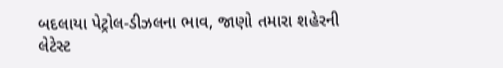બદલાયા પેટ્રોલ-ડીઝલના ભાવ, જાણો તમારા શહેરની લેટેસ્ટ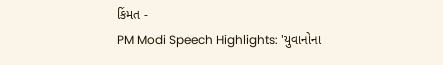કિંમત -
PM Modi Speech Highlights: 'યુવાનોના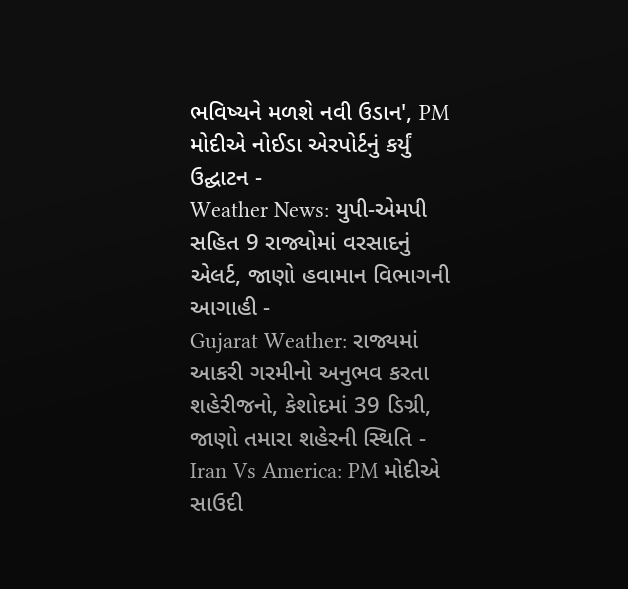ભવિષ્યને મળશે નવી ઉડાન', PM મોદીએ નોઈડા એરપોર્ટનું કર્યું ઉદ્ઘાટન -
Weather News: યુપી-એમપી સહિત 9 રાજ્યોમાં વરસાદનું એલર્ટ, જાણો હવામાન વિભાગની આગાહી -
Gujarat Weather: રાજ્યમાં આકરી ગરમીનો અનુભવ કરતા શહેરીજનો, કેશોદમાં 39 ડિગ્રી, જાણો તમારા શહેરની સ્થિતિ -
Iran Vs America: PM મોદીએ સાઉદી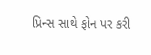પ્રિન્સ સાથે ફોન પર કરી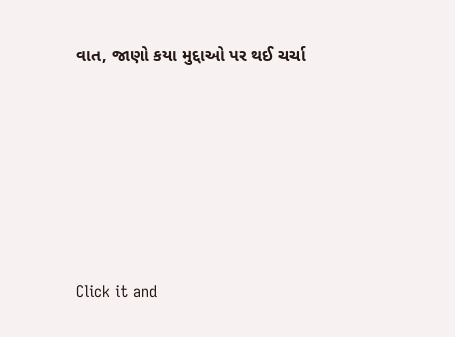વાત, જાણો કયા મુદ્દાઓ પર થઈ ચર્ચા






Click it and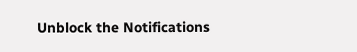Unblock the Notifications